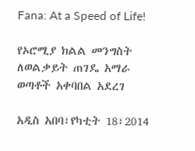Fana: At a Speed of Life!

የኦሮሚያ ክልል መንግስት ለወልቃይት ጠገዴ አማራ ወጣቶች አቀባበል አደረገ

አዲስ አበባ፣የካቲት 18፣2014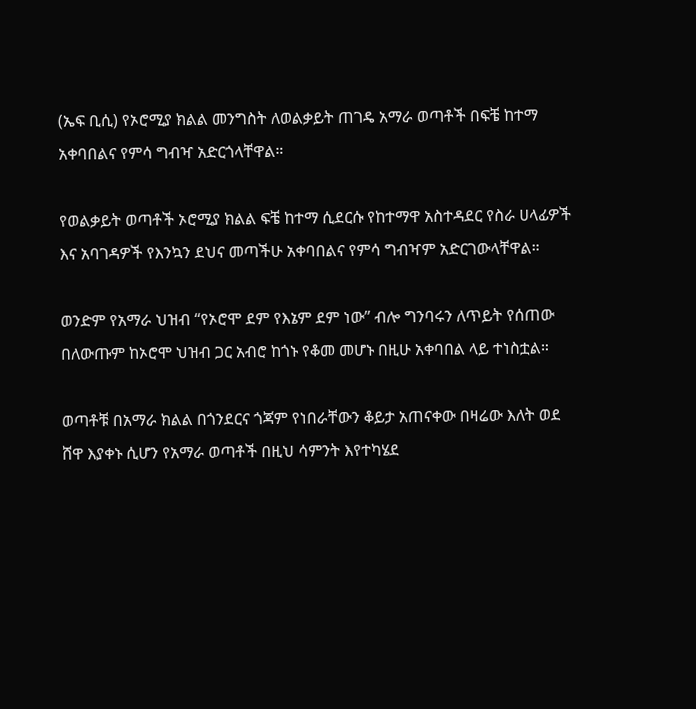(ኤፍ ቢሲ) የኦሮሚያ ክልል መንግስት ለወልቃይት ጠገዴ አማራ ወጣቶች በፍቼ ከተማ አቀባበልና የምሳ ግብዣ አድርጎላቸዋል።

የወልቃይት ወጣቶች ኦሮሚያ ክልል ፍቼ ከተማ ሲደርሱ የከተማዋ አስተዳደር የስራ ሀላፊዎች እና አባገዳዎች የእንኳን ደህና መጣችሁ አቀባበልና የምሳ ግብዣም አድርገውላቸዋል።

ወንድም የአማራ ህዝብ “የኦሮሞ ደም የእኔም ደም ነው” ብሎ ግንባሩን ለጥይት የሰጠው በለውጡም ከኦሮሞ ህዝብ ጋር አብሮ ከጎኑ የቆመ መሆኑ በዚሁ አቀባበል ላይ ተነስቷል።

ወጣቶቹ በአማራ ክልል በጎንደርና ጎጃም የነበራቸውን ቆይታ አጠናቀው በዛሬው እለት ወደ ሸዋ እያቀኑ ሲሆን የአማራ ወጣቶች በዚህ ሳምንት እየተካሄደ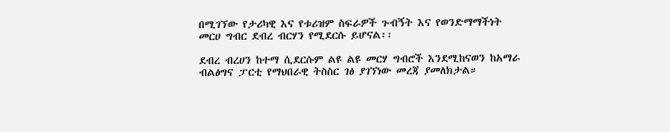በሚገኘው የታሪካዊ እና የቱሪዝም ስፍራዎች ጉብኝት እና የወንድማማችነት መርሀ ግብር ደብረ ብርሃን የሚደርሱ ይሆናል፡፡

ደብረ ብረሀን ከተማ ሲደርሱም ልዩ ልዩ መርሃ ግብሮች እንደሚከናወን ከአማራ ብልፅግና ፓርቲ የማህበራዊ ትስስር ገፅ ያገኘነው መረጃ ያመለክታል።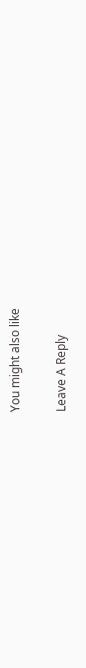You might also like

Leave A Reply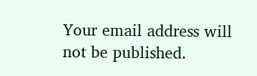Your email address will not be published.